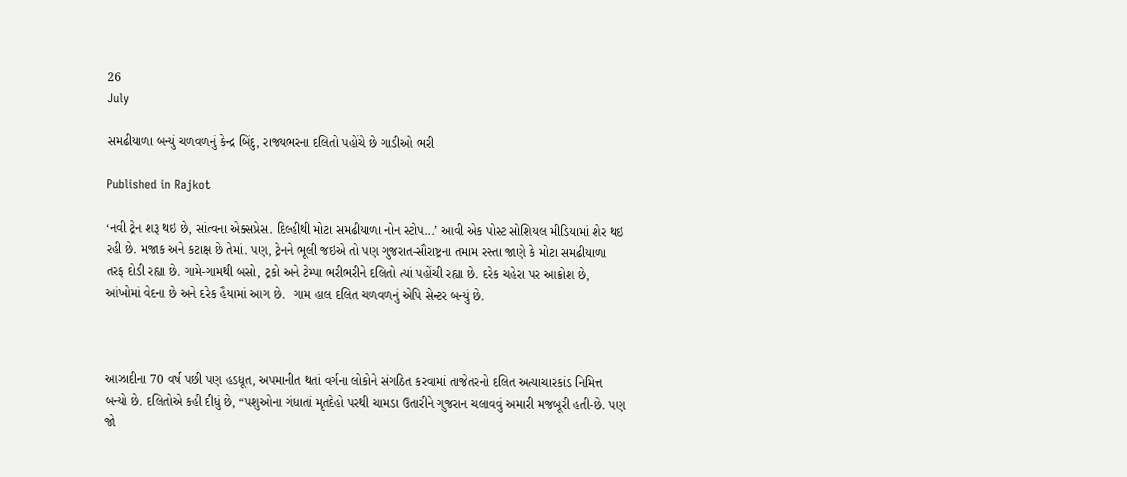26
July

સમઢીયાળા બન્યું ચળવળનું કેન્દ્ર બિંદુ, રાજ્યભરના દલિતો પહોંચે છે ગાડીઓ ભરી

Published in Rajkot

‘નવી ટ્રેન શરૂ થઇ છે, સાંત્વના એક્સપ્રેસ. દિલ્હીથી મોટા સમઢીયાળા નોન સ્ટોપ...’ આવી એક પોસ્ટ સોશિયલ મીડિયામાં શેર થઇ રહી છે. મજાક અને કટાક્ષ છે તેમાં. પણ, ટ્રેનને ભૂલી જઇએ તો પણ ગુજરાત-સૌરાષ્ટ્રના તમામ રસ્તા જાણે કે મોટા સમઢીયાળા તરફ દોડી રહ્યા છે. ગામે-ગામથી બસો, ટ્રકો અને ટેમ્પા ભરીભરીને દલિતો ત્યાં પહોંચી રહ્યા છે. દરેક ચહેરા પર આક્રોશ છે, આંખોમાં વેદના છે અને દરેક હૈયામાં આગ છે.  ગામ હાલ દલિત ચળવળનું એપિ સેન્ટર બન્યું છે.



આઝાદીના 70 વર્ષ પછી પણ હડધૂત, અપમાનીત થતાં વર્ગના લોકોને સંગઠિત કરવામાં તાજેતરનો દલિત અત્યાચારકાંડ નિમિત્ત બન્યો છે. દલિતોએ કહી દીધું છે, “પશુઓના ગંધાતાં મૃતદેહો પરથી ચામડા ઉતારીને ગુજરાન ચલાવવું અમારી મજબૂરી હતી-છે. પણ જો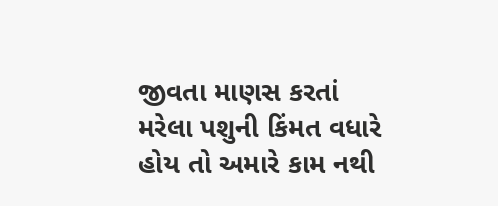જીવતા માણસ કરતાં મરેલા પશુની કિંમત વધારે હોય તો અમારે કામ નથી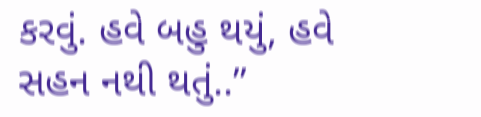કરવું. હવે બહુ થયું, હવે સહન નથી થતું..”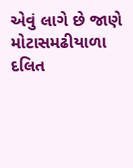એવું લાગે છે જાણે મોટાસમઢીયાળા દલિત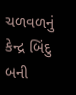ચળવળનું કેન્દ્ર બિંદુ બની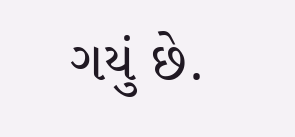ગયું છે.